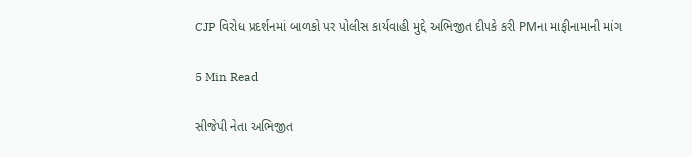CJP વિરોધ પ્રદર્શનમાં બાળકો પર પોલીસ કાર્યવાહી મુદ્દે અભિજીત દીપકે કરી PMના માફીનામાની માંગ

5 Min Read

સીજેપી નેતા અભિજીત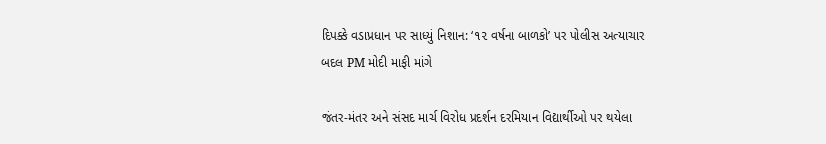દિપક્કે વડાપ્રધાન પર સાધ્યું નિશાન: ‘૧૨ વર્ષના બાળકો’ પર પોલીસ અત્યાચાર બદલ PM મોદી માફી માંગે

જંતર-મંતર અને સંસદ માર્ચ વિરોધ પ્રદર્શન દરમિયાન વિદ્યાર્થીઓ પર થયેલા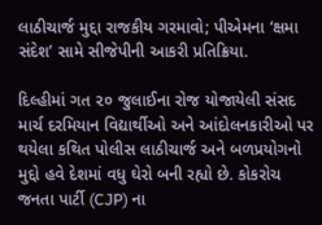લાઠીચાર્જ મુદ્દા રાજકીય ગરમાવો; પીએમના ‘ક્ષમા સંદેશ’ સામે સીજેપીની આકરી પ્રતિક્રિયા.

દિલ્હીમાં ગત ૨૦ જુલાઈના રોજ યોજાયેલી સંસદ માર્ચ દરમિયાન વિદ્યાર્થીઓ અને આંદોલનકારીઓ પર થયેલા કથિત પોલીસ લાઠીચાર્જ અને બળપ્રયોગનો મુદ્દો હવે દેશમાં વધુ ઘેરો બની રહ્યો છે. કોકરોચ જનતા પાર્ટી (CJP) ના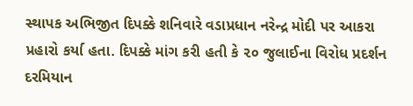સ્થાપક અભિજીત દિપક્કે શનિવારે વડાપ્રધાન નરેન્દ્ર મોદી પર આકરા પ્રહારો કર્યા હતા. દિપક્કે માંગ કરી હતી કે ૨૦ જુલાઈના વિરોધ પ્રદર્શન દરમિયાન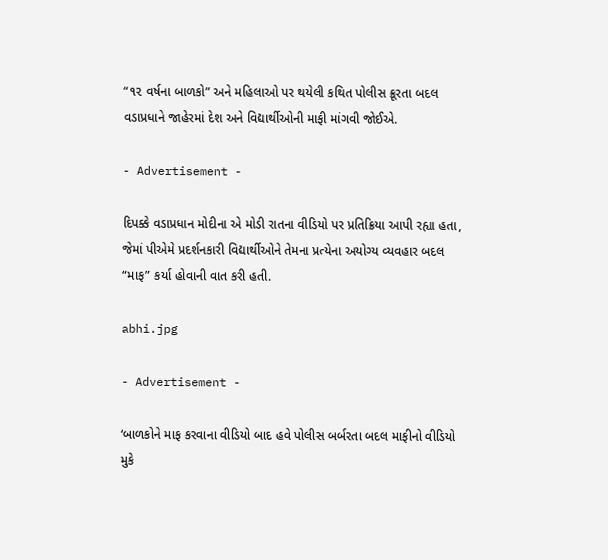“૧૨ વર્ષના બાળકો” અને મહિલાઓ પર થયેલી કથિત પોલીસ ક્રૂરતા બદલ વડાપ્રધાને જાહેરમાં દેશ અને વિદ્યાર્થીઓની માફી માંગવી જોઈએ.

- Advertisement -

દિપક્કે વડાપ્રધાન મોદીના એ મોડી રાતના વીડિયો પર પ્રતિક્રિયા આપી રહ્યા હતા, જેમાં પીએમે પ્રદર્શનકારી વિદ્યાર્થીઓને તેમના પ્રત્યેના અયોગ્ય વ્યવહાર બદલ “માફ” કર્યા હોવાની વાત કરી હતી.

abhi.jpg

- Advertisement -

‘બાળકોને માફ કરવાના વીડિયો બાદ હવે પોલીસ બર્બરતા બદલ માફીનો વીડિયો મુકે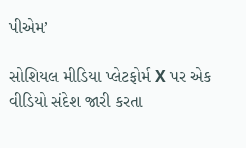પીએમ’

સોશિયલ મીડિયા પ્લેટફોર્મ X પર એક વીડિયો સંદેશ જારી કરતા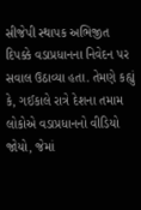સીજેપી સ્થાપક અભિજીત દિપક્કે વડાપ્રધાનના નિવેદન પર સવાલ ઉઠાવ્યા હતા. તેમણે કહ્યું કે, ગઈકાલે રાત્રે દેશના તમામ લોકોએ વડાપ્રધાનનો વીડિયો જોયો, જેમાં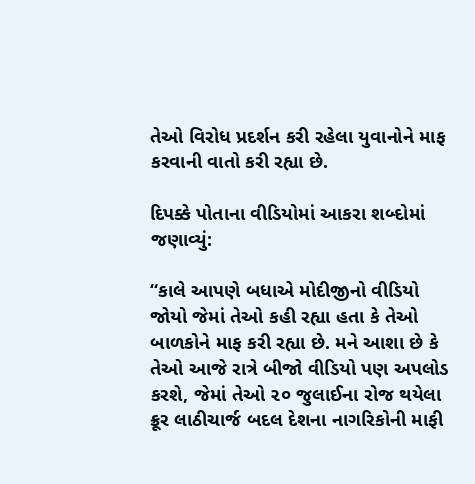તેઓ વિરોધ પ્રદર્શન કરી રહેલા યુવાનોને માફ કરવાની વાતો કરી રહ્યા છે.

દિપક્કે પોતાના વીડિયોમાં આકરા શબ્દોમાં જણાવ્યું:

“કાલે આપણે બધાએ મોદીજીનો વીડિયો જોયો જેમાં તેઓ કહી રહ્યા હતા કે તેઓ બાળકોને માફ કરી રહ્યા છે. મને આશા છે કે તેઓ આજે રાત્રે બીજો વીડિયો પણ અપલોડ કરશે, જેમાં તેઓ ૨૦ જુલાઈના રોજ થયેલા ક્રૂર લાઠીચાર્જ બદલ દેશના નાગરિકોની માફી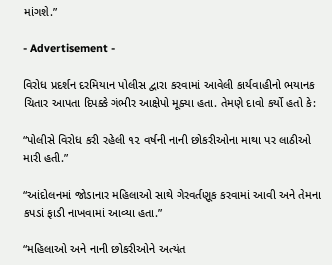માંગશે.”

- Advertisement -

વિરોધ પ્રદર્શન દરમિયાન પોલીસ દ્વારા કરવામાં આવેલી કાર્યવાહીનો ભયાનક ચિતાર આપતા દિપક્કે ગંભીર આક્ષેપો મૂક્યા હતા. તેમણે દાવો કર્યો હતો કે:

“પોલીસે વિરોધ કરી રહેલી ૧૨ વર્ષની નાની છોકરીઓના માથા પર લાઠીઓ મારી હતી.”

“આંદોલનમાં જોડાનાર મહિલાઓ સાથે ગેરવર્તણૂક કરવામાં આવી અને તેમના કપડાં ફાડી નાખવામાં આવ્યા હતા.”

“મહિલાઓ અને નાની છોકરીઓને અત્યંત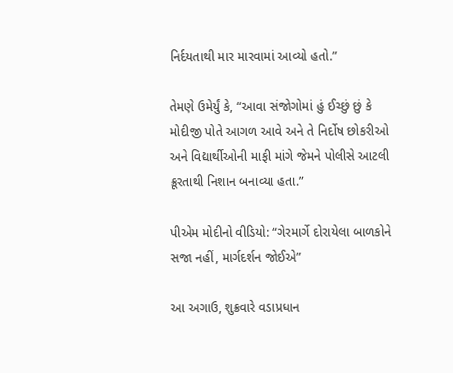નિર્દયતાથી માર મારવામાં આવ્યો હતો.”

તેમણે ઉમેર્યું કે, “આવા સંજોગોમાં હું ઈચ્છું છું કે મોદીજી પોતે આગળ આવે અને તે નિર્દોષ છોકરીઓ અને વિદ્યાર્થીઓની માફી માંગે જેમને પોલીસે આટલી ક્રૂરતાથી નિશાન બનાવ્યા હતા.”

પીએમ મોદીનો વીડિયો: “ગેરમાર્ગે દોરાયેલા બાળકોને સજા નહીં, માર્ગદર્શન જોઈએ”

આ અગાઉ, શુક્રવારે વડાપ્રધાન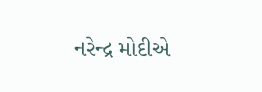નરેન્દ્ર મોદીએ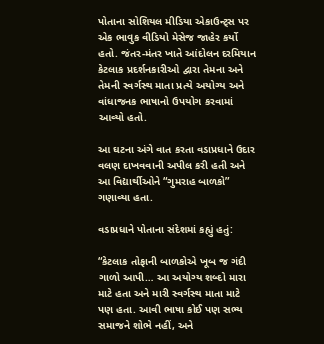પોતાના સોશિયલ મીડિયા એકાઉન્ટ્સ પર એક ભાવુક વીડિયો મેસેજ જાહેર કર્યો હતો. જંતર-મંતર ખાતે આંદોલન દરમિયાન કેટલાક પ્રદર્શનકારીઓ દ્વારા તેમના અને તેમની સ્વર્ગસ્થ માતા પ્રત્યે અયોગ્ય અને વાંધાજનક ભાષાનો ઉપયોગ કરવામાં આવ્યો હતો.

આ ઘટના અંગે વાત કરતા વડાપ્રધાને ઉદાર વલણ દાખવવાની અપીલ કરી હતી અને આ વિદ્યાર્થીઓને “ગુમરાહ બાળકો” ગણાવ્યા હતા.

વડાપ્રધાને પોતાના સંદેશમાં કહ્યું હતું:

“કેટલાક તોફાની બાળકોએ ખૂબ જ ગંદી ગાળો આપી… આ અયોગ્ય શબ્દો મારા માટે હતા અને મારી સ્વર્ગસ્થ માતા માટે પણ હતા. આવી ભાષા કોઈ પણ સભ્ય સમાજને શોભે નહીં, અને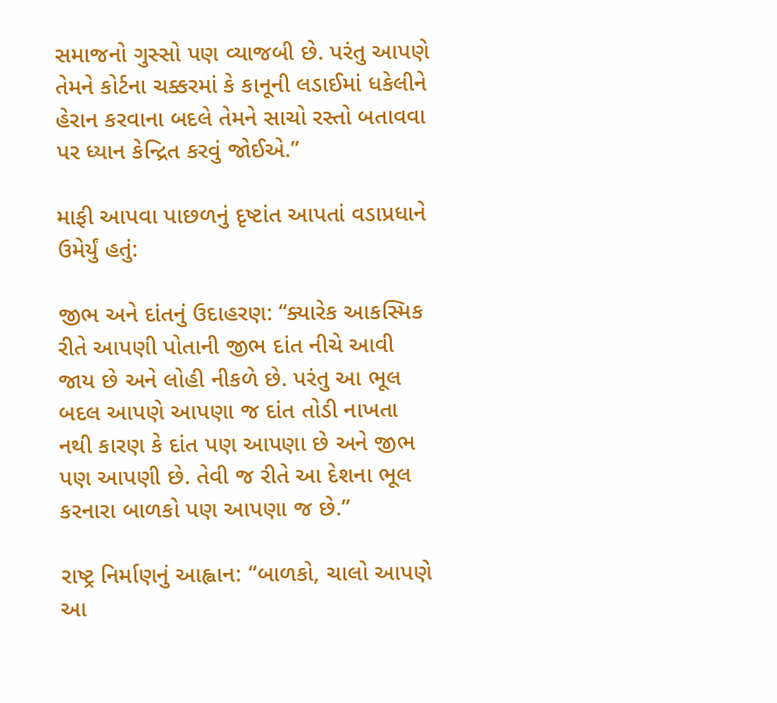સમાજનો ગુસ્સો પણ વ્યાજબી છે. પરંતુ આપણે તેમને કોર્ટના ચક્કરમાં કે કાનૂની લડાઈમાં ધકેલીને હેરાન કરવાના બદલે તેમને સાચો રસ્તો બતાવવા પર ધ્યાન કેન્દ્રિત કરવું જોઈએ.”

માફી આપવા પાછળનું દૃષ્ટાંત આપતાં વડાપ્રધાને ઉમેર્યું હતું:

જીભ અને દાંતનું ઉદાહરણ: “ક્યારેક આકસ્મિક રીતે આપણી પોતાની જીભ દાંત નીચે આવી જાય છે અને લોહી નીકળે છે. પરંતુ આ ભૂલ બદલ આપણે આપણા જ દાંત તોડી નાખતા નથી કારણ કે દાંત પણ આપણા છે અને જીભ પણ આપણી છે. તેવી જ રીતે આ દેશના ભૂલ કરનારા બાળકો પણ આપણા જ છે.”

રાષ્ટ્ર નિર્માણનું આહ્વાન: “બાળકો, ચાલો આપણે આ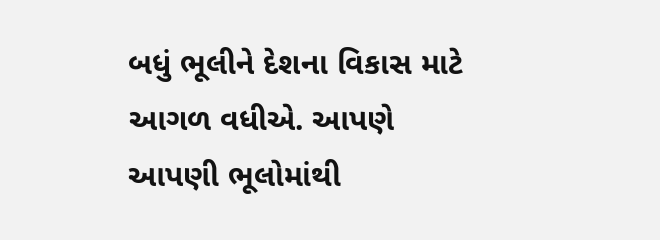બધું ભૂલીને દેશના વિકાસ માટે આગળ વધીએ. આપણે આપણી ભૂલોમાંથી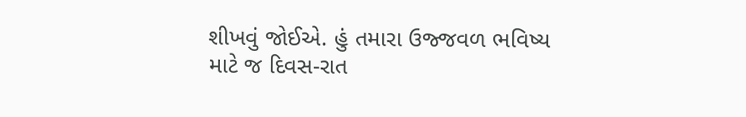શીખવું જોઈએ. હું તમારા ઉજ્જવળ ભવિષ્ય માટે જ દિવસ-રાત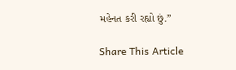મહેનત કરી રહ્યો છું.”

Share This Article